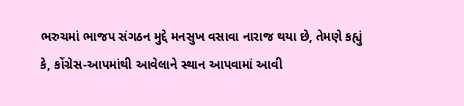ભરુચમાં ભાજપ સંગઠન મુદ્દે મનસુખ વસાવા નારાજ થયા છે, તેમણે કહ્યું કે, કોંગ્રેસ-આપમાંથી આવેલાને સ્થાન આપવામાં આવી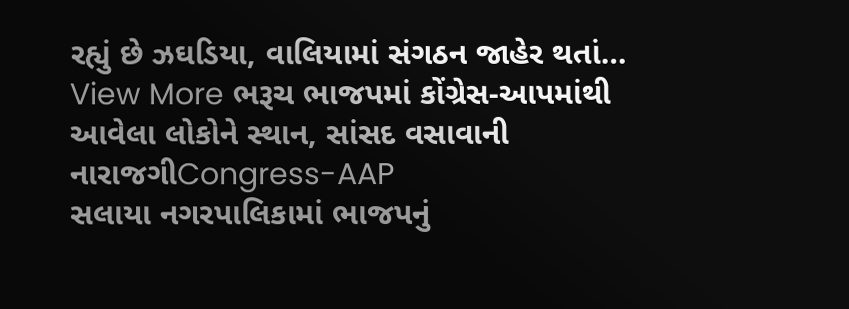રહ્યું છે ઝઘડિયા, વાલિયામાં સંગઠન જાહેર થતાં…
View More ભરૂચ ભાજપમાં કોંગ્રેસ-આપમાંથી આવેલા લોકોને સ્થાન, સાંસદ વસાવાની નારાજગીCongress-AAP
સલાયા નગરપાલિકામાં ભાજપનું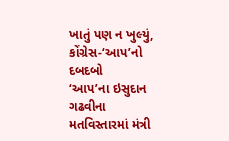ખાતું પણ ન ખુલ્યું, કોંગ્રેસ-‘આપ’નો દબદબો
‘આપ’ના ઇસુદાન ગઢવીના મતવિસ્તારમાં મંત્રી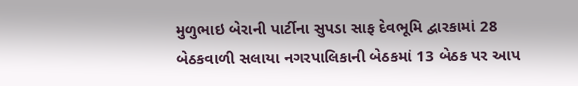મુળુભાઇ બેરાની પાર્ટીના સુપડા સાફ દેવભૂમિ દ્વારકામાં 28 બેઠકવાળી સલાયા નગરપાલિકાની બેઠકમાં 13 બેઠક પર આપ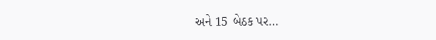અને 15 બેઠક પર…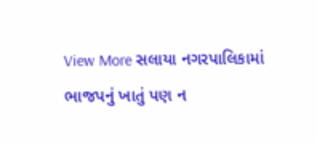View More સલાયા નગરપાલિકામાં ભાજપનું ખાતું પણ ન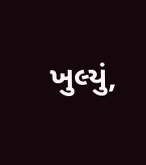ખુલ્યું,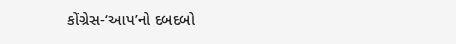કોંગ્રેસ-‘આપ’નો દબદબો